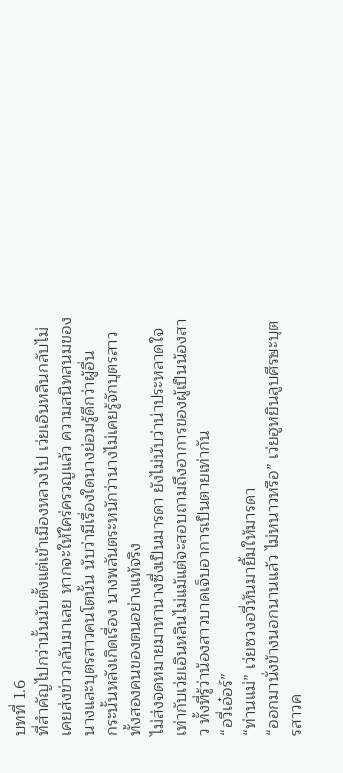บทที่ 1.6
ที่สำคัญไปกว่านั้นนับตั้งแต่เข้าเมืองหลวงไป เว่ยเอินหลินกลับไม่เคยส่งข่าวกลับมาเลย หากจะให้ใคร่ครวญแล้ว ความสนิทสนมของนางและบุตรสาวคนโตนั้น นับว่ามีเรื่องใดนางย่อมรู้ดีกว่าผู้อื่น
กระนั้นหลังเกิดเรื่อง นางพลันตระหนักว่านางไม่เคยรู้จักบุตรสาวทั้งสองคนของตนอย่างแท้จริง
ไม่ส่งจดหมายมาหานางซึ่งเป็นมารดา ยังไม่นับว่าน่าประหลาดใจเท่ากับเว่ยเอินหลินไม่แม้แต่จะสอบถามถึงอาการของผู้เป็นน้องสาว ทั้งที่รู้ว่าน้องสาวบาดเจ็บอาการเป็นตายเท่ากัน
“อวี่เอ๋อร์”
“ท่านแม่” เว่ยซวงอวี่หันมายิ้มให้มารดา
“ออกมานั่งข้างนอกนานแล้ว ไม่หนาวหรือ” เว่ยฮูหยินลูบศีรษะบุตรสาวค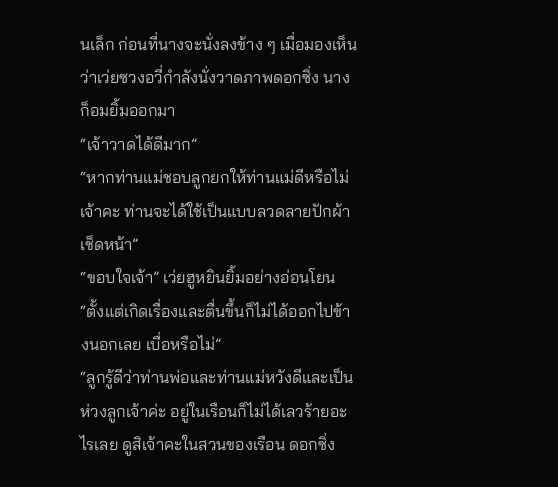นเล็ก ก่อนที่นางจะนั่งลงข้าง ๆ เมื่อมองเห็นว่าเว่ยซวงอวี่กำลังนั่งวาดภาพดอกซิ่ง นางก็อมยิ้มออกมา
“เจ้าวาดได้ดีมาก”
“หากท่านแม่ชอบลูกยกให้ท่านแม่ดีหรือไม่เจ้าคะ ท่านจะได้ใช้เป็นแบบลวดลายปักผ้าเช็ดหน้า”
“ขอบใจเจ้า” เว่ยฮูหยินยิ้มอย่างอ่อนโยน “ตั้งแต่เกิดเรื่องและตื่นขึ้นก็ไม่ได้ออกไปข้างนอกเลย เบื่อหรือไม่”
“ลูกรู้ดีว่าท่านพ่อและท่านแม่หวังดีและเป็นห่วงลูกเจ้าค่ะ อยู่ในเรือนก็ไม่ได้เลวร้ายอะไรเลย ดูสิเจ้าคะในสวนของเรือน ดอกซิ่ง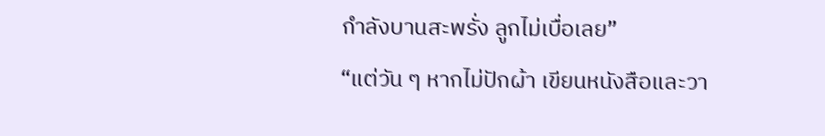กำลังบานสะพรั่ง ลูกไม่เบื่อเลย”
“แต่วัน ๆ หากไม่ปักผ้า เขียนหนังสือและวา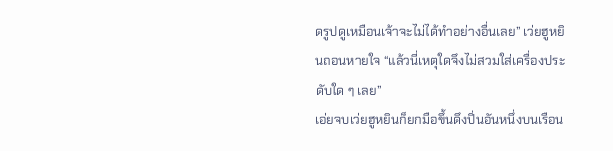ดรูปดูเหมือนเจ้าจะไม่ได้ทำอย่างอื่นเลย” เว่ยฮูหยินถอนหายใจ “แล้วนี่เหตุใดจึงไม่สวมใส่เครื่องประดับใด ๆ เลย”
เอ่ยจบเว่ยฮูหยินก็ยกมือขึ้นดึงปิ่นอันหนึ่งบนเรือน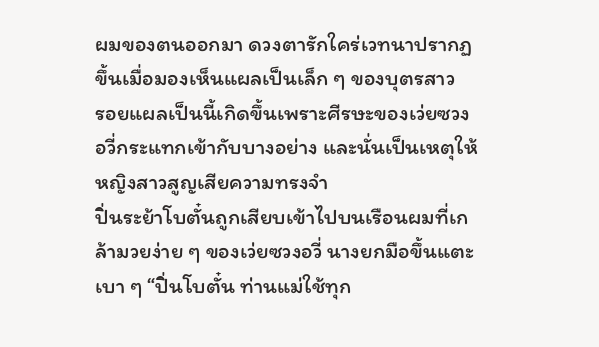ผมของตนออกมา ดวงตารักใคร่เวทนาปรากฏขึ้นเมื่อมองเห็นแผลเป็นเล็ก ๆ ของบุตรสาว
รอยแผลเป็นนี้เกิดขึ้นเพราะศีรษะของเว่ยซวงอวี่กระแทกเข้ากับบางอย่าง และนั่นเป็นเหตุให้หญิงสาวสูญเสียความทรงจำ
ปิ่นระย้าโบตั๋นถูกเสียบเข้าไปบนเรือนผมที่เกล้ามวยง่าย ๆ ของเว่ยซวงอวี่ นางยกมือขึ้นแตะเบา ๆ “ปิ่นโบตั๋น ท่านแม่ใช้ทุก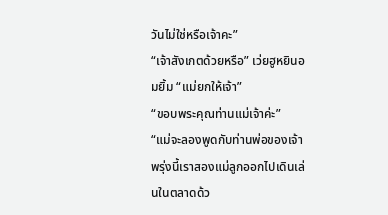วันไม่ใช่หรือเจ้าคะ”
“เจ้าสังเกตด้วยหรือ” เว่ยฮูหยินอมยิ้ม “แม่ยกให้เจ้า”
“ขอบพระคุณท่านแม่เจ้าค่ะ”
“แม่จะลองพูดกับท่านพ่อของเจ้า พรุ่งนี้เราสองแม่ลูกออกไปเดินเล่นในตลาดด้ว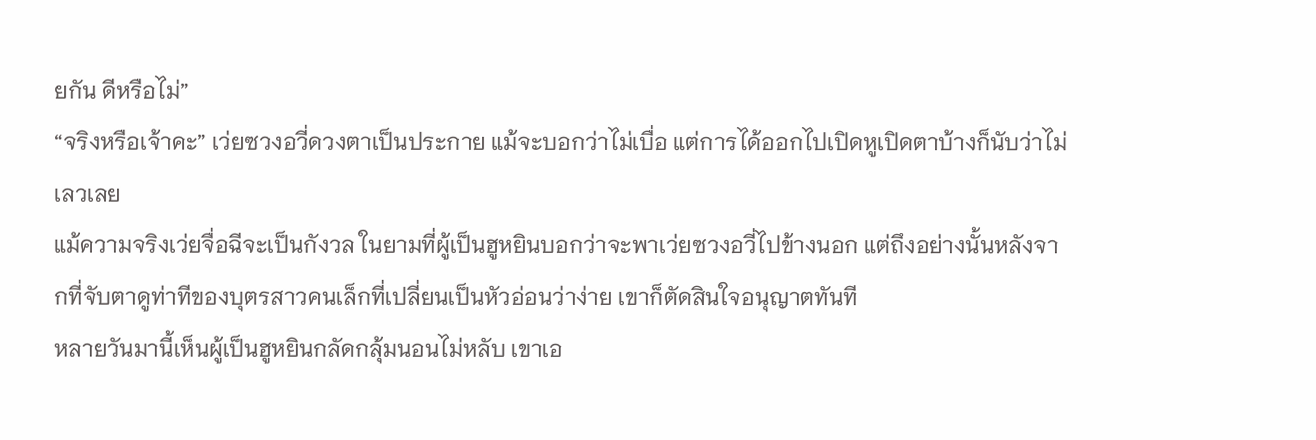ยกัน ดีหรือไม่”
“จริงหรือเจ้าคะ” เว่ยซวงอวี่ดวงตาเป็นประกาย แม้จะบอกว่าไม่เบื่อ แต่การได้ออกไปเปิดหูเปิดตาบ้างก็นับว่าไม่เลวเลย
แม้ความจริงเว่ยจื่อฉีจะเป็นกังวล ในยามที่ผู้เป็นฮูหยินบอกว่าจะพาเว่ยซวงอวี่ไปข้างนอก แต่ถึงอย่างนั้นหลังจากที่จับตาดูท่าทีของบุตรสาวคนเล็กที่เปลี่ยนเป็นหัวอ่อนว่าง่าย เขาก็ตัดสินใจอนุญาตทันที
หลายวันมานี้เห็นผู้เป็นฮูหยินกลัดกลุ้มนอนไม่หลับ เขาเอ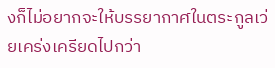งก็ไม่อยากจะให้บรรยากาศในตระกูลเว่ยเคร่งเครียดไปกว่า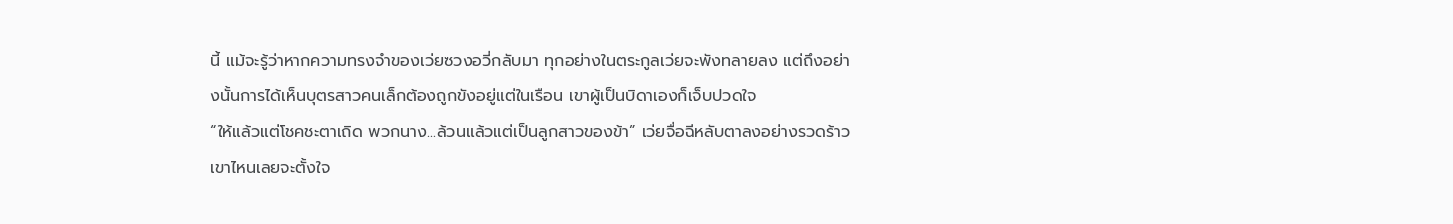นี้ แม้จะรู้ว่าหากความทรงจำของเว่ยซวงอวี่กลับมา ทุกอย่างในตระกูลเว่ยจะพังทลายลง แต่ถึงอย่างนั้นการได้เห็นบุตรสาวคนเล็กต้องถูกขังอยู่แต่ในเรือน เขาผู้เป็นบิดาเองก็เจ็บปวดใจ
“ให้แล้วแต่โชคชะตาเถิด พวกนาง...ล้วนแล้วแต่เป็นลูกสาวของข้า” เว่ยจื่อฉีหลับตาลงอย่างรวดร้าว
เขาไหนเลยจะตั้งใจ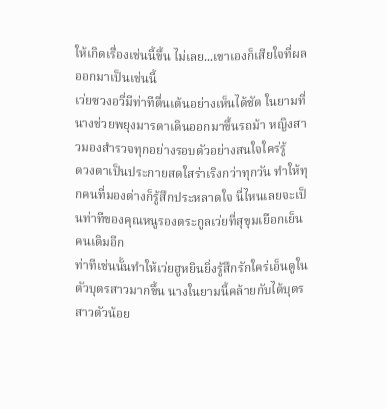ให้เกิดเรื่องเช่นนี้ขึ้น ไม่เลย...เขาเองก็เสียใจที่ผลออกมาเป็นเช่นนี้
เว่ยซวงอวี่มีท่าทีตื่นเต้นอย่างเห็นได้ชัด ในยามที่นางช่วยพยุงมารดาเดินออกมาขึ้นรถม้า หญิงสาวมองสำรวจทุกอย่างรอบตัวอย่างสนใจใคร่รู้
ดวงตาเป็นประกายสดใสร่าเริงกว่าทุกวัน ทำให้ทุกคนที่มองต่างก็รู้สึกประหลาดใจ นี่ไหนเลยจะเป็นท่าทีของคุณหนูรองตระกูลเว่ยที่สุขุมเยือกเย็นคนเดิมอีก
ท่าทีเช่นนั้นทำให้เว่ยฮูหยินยิ่งรู้สึกรักใคร่เอ็นดูในตัวบุตรสาวมากขึ้น นางในยามนี้คล้ายกับได้บุตรสาวตัวน้อย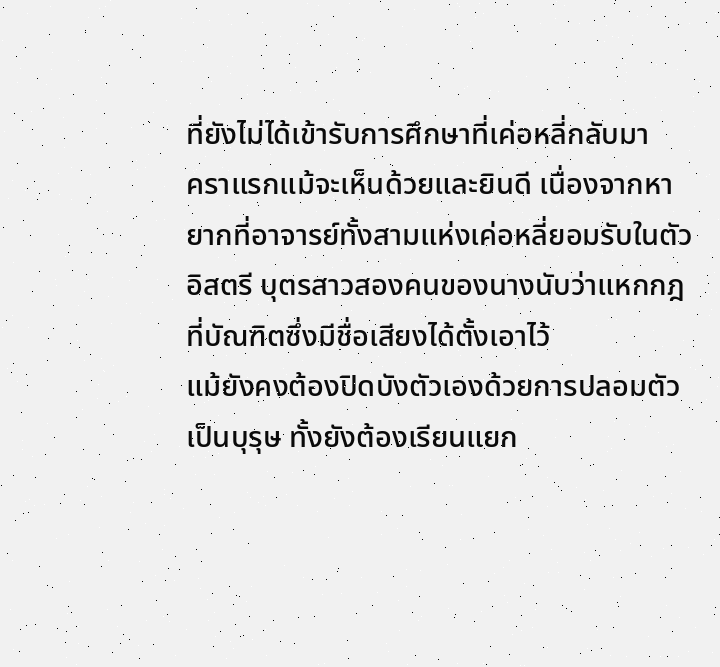ที่ยังไม่ได้เข้ารับการศึกษาที่เค่อหลี่กลับมา
คราแรกแม้จะเห็นด้วยและยินดี เนื่องจากหายากที่อาจารย์ทั้งสามแห่งเค่อหลี่ยอมรับในตัวอิสตรี บุตรสาวสองคนของนางนับว่าแหกกฎที่บัณฑิตซึ่งมีชื่อเสียงได้ตั้งเอาไว้
แม้ยังคงต้องปิดบังตัวเองด้วยการปลอมตัวเป็นบุรุษ ทั้งยังต้องเรียนแยก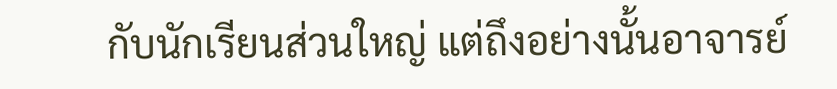กับนักเรียนส่วนใหญ่ แต่ถึงอย่างนั้นอาจารย์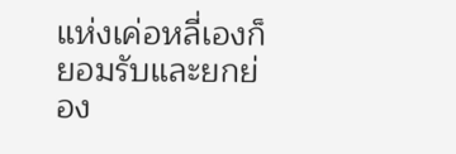แห่งเค่อหลี่เองก็ยอมรับและยกย่อง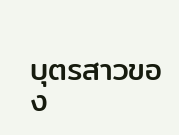บุตรสาวของ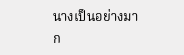นางเป็นอย่างมาก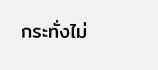กระทั่งไม่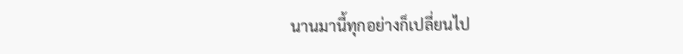นานมานี้ทุกอย่างก็เปลี่ยนไป